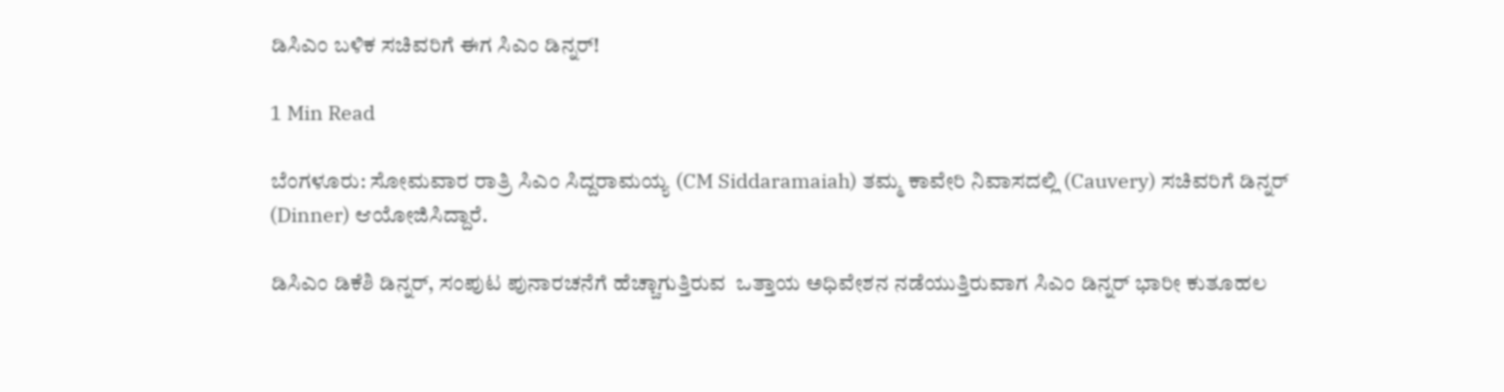ಡಿಸಿಎಂ ಬಳಿಕ ಸಚಿವರಿಗೆ ಈಗ ಸಿಎಂ ಡಿನ್ನರ್‌!

1 Min Read

ಬೆಂಗಳೂರು: ಸೋಮವಾರ ರಾತ್ರಿ ಸಿಎಂ ಸಿದ್ದರಾಮಯ್ಯ (CM Siddaramaiah) ತಮ್ಮ ಕಾವೇರಿ ನಿವಾಸದಲ್ಲಿ (Cauvery) ಸಚಿವರಿಗೆ ಡಿನ್ನರ್ (Dinner) ಆಯೋಜಿಸಿದ್ದಾರೆ.

ಡಿಸಿಎಂ ಡಿಕೆಶಿ ಡಿನ್ನರ್, ಸಂಪುಟ ಪುನಾರಚನೆಗೆ ಹೆಚ್ಚಾಗುತ್ತಿರುವ  ಒತ್ತಾಯ ಅಧಿವೇಶನ ನಡೆಯುತ್ತಿರುವಾಗ ಸಿಎಂ ಡಿನ್ನರ್ ಭಾರೀ ಕುತೂಹಲ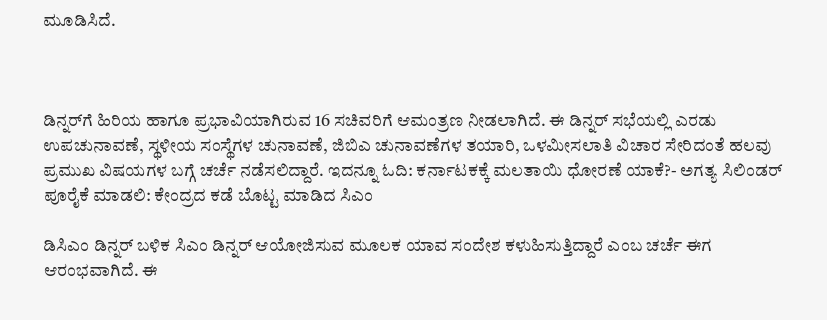ಮೂಡಿಸಿದೆ.



ಡಿನ್ನರ್‌ಗೆ ಹಿರಿಯ ಹಾಗೂ ಪ್ರಭಾವಿಯಾಗಿರುವ 16 ಸಚಿವರಿಗೆ ಆಮಂತ್ರಣ ನೀಡಲಾಗಿದೆ. ಈ ಡಿನ್ನರ್ ಸಭೆಯಲ್ಲಿ ಎರಡು ಉಪಚುನಾವಣೆ, ಸ್ಥಳೀಯ ಸಂಸ್ಥೆಗಳ ಚುನಾವಣೆ, ಜಿಬಿಎ ಚುನಾವಣೆಗಳ ತಯಾರಿ, ಒಳಮೀಸಲಾತಿ ವಿಚಾರ ಸೇರಿದಂತೆ ಹಲವು ಪ್ರಮುಖ ವಿಷಯಗಳ ಬಗ್ಗೆ ಚರ್ಚೆ ನಡೆಸಲಿದ್ದಾರೆ. ಇದನ್ನೂ ಓದಿ: ಕರ್ನಾಟಕಕ್ಕೆ ಮಲತಾಯಿ ಧೋರಣೆ ಯಾಕೆ?- ಅಗತ್ಯ ಸಿಲಿಂಡರ್ ಪೂರೈಕೆ ಮಾಡಲಿ: ಕೇಂದ್ರದ ಕಡೆ ಬೊಟ್ಟ ಮಾಡಿದ ಸಿಎಂ

ಡಿಸಿಎಂ ಡಿನ್ನರ್‌ ಬಳಿಕ ಸಿಎಂ ಡಿನ್ನರ್‌ ಆಯೋಜಿಸುವ ಮೂಲಕ ಯಾವ ಸಂದೇಶ ಕಳುಹಿಸುತ್ತಿದ್ದಾರೆ ಎಂಬ ಚರ್ಚೆ ಈಗ ಆರಂಭವಾಗಿದೆ. ಈ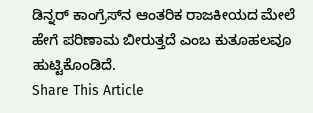ಡಿನ್ನರ್ ಕಾಂಗ್ರೆಸ್‌ನ ಆಂತರಿಕ ರಾಜಕೀಯದ ಮೇಲೆ ಹೇಗೆ ಪರಿಣಾಮ ಬೀರುತ್ತದೆ ಎಂಬ ಕುತೂಹಲವೂ ಹುಟ್ಟಿಕೊಂಡಿದೆ.
Share This Article